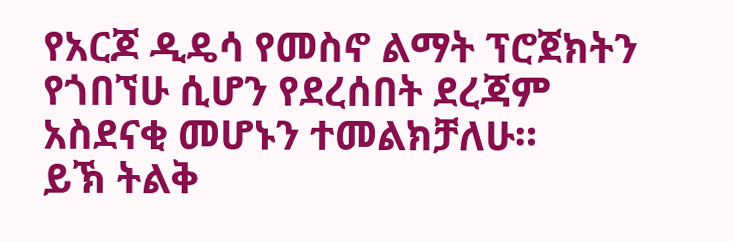የአርጆ ዲዴሳ የመስኖ ልማት ፕሮጀክትን የጎበኘሁ ሲሆን የደረሰበት ደረጃም አስደናቂ መሆኑን ተመልክቻለሁ።
ይኽ ትልቅ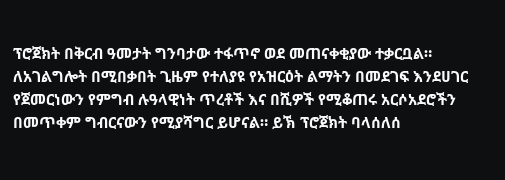ፕሮጀክት በቅርብ ዓመታት ግንባታው ተፋጥኖ ወደ መጠናቀቂያው ተቃርቧል። ለአገልግሎት በሚበቃበት ጊዜም የተለያዩ የአዝርዕት ልማትን በመደገፍ እንደሀገር የጀመርነውን የምግብ ሉዓላዊነት ጥረቶች እና በሺዎች የሚቆጠሩ አርሶአደሮችን በመጥቀም ግብርናውን የሚያሻግር ይሆናል። ይኽ ፕሮጀክት ባላሰለሰ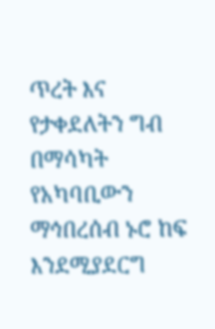ጥረት እና የታቀደለትን ግብ በማሳካት የአካባቢውን ማኅበረሰብ ኑሮ ከፍ እንደሚያደርግ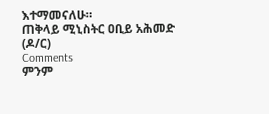እተማመናለሁ።
ጠቅላይ ሚኒስትር ዐቢይ አሕመድ (ዶ/ር)
Comments
ምንም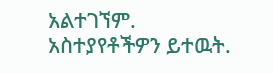አልተገኘም.
አስተያየቶችዎን ይተዉት.